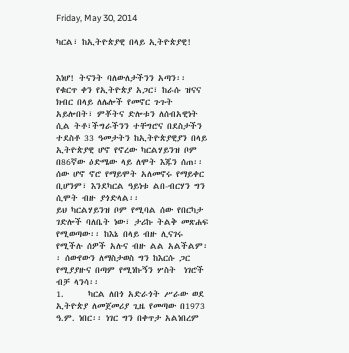Friday, May 30, 2014

ካርል፣ ከኢትዮጵያዊ በላይ ኢትዮጵያዊ!


እነሆ! ትናንት ባለውለታችንን አጣን፡፡ የቁርጥ ቀን የኢትዮጵያ አጋር፣ ከራሱ ዝናና ክብር በላይ ለሌሎች የመኖር ጉጉት አይሎበት፣ ምቾትና ድሎቱን ለሰብአዊነት ሲል ትቶ፣ችግራችንን ተቸግሮና በደስታችን ተደስቶ 33 ዓመታትን ከኢትዮጵያዊያን በላይ ኢትዮጵያዊ ሆኖ የኖረው ካርልሃይንዝ ቦም በ86ኛው ዕድሜው ላይ ለሞት እጁን ሰጠ፡፡ ሰው ሆኖ ኖሮ የማይሞት አለመኖሩ የማይቀር ቢሆንም፣ እንደካርል ዓይነቱ ልበ-ብርሃን ግን ሲሞት ብዙ ያጎድላል፡፡
ይህ ካርልሃይንዝ ቦም የሚባል ሰው የበርካታ ገድሎች ባለቤት ነው፣ ታሪኩ ትልቅ መጽሐፍ የሚወጣው፡፡ ከእኔ በላይ ብዙ ሊናገሩ የሚችሉ ሰዎች አሉና ብዙ ልል አልችልም፡፡ ሰውየውን ለማስታወስ ግን ከእርሱ ጋር የሚያያዙና በጣም የሚነኩኝን ሦስት  ነገሮች ብቻ ላንሳ፡፡
1.      ካርል ለበጎ አድራጎት ሥራው ወደ ኢትዮጵያ ለመጀመሪያ ጊዜ የመጣው በ1973 ዓ.ም. ነበር፡፡ ነገር ግን በቀጥታ አልነበረም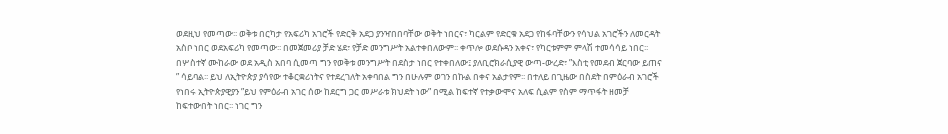ወደዚህ የመጣው፡፡ ወቅቱ በርካታ የአፍሪካ አገሮች የድርቅ አደጋ ያንዣበበባቸው ወቅት ነበርና፣ ካርልም የድርቁ አደጋ የከፋባቸውን የሳህል አገሮችን ለመርዳት አስቦ ነበር ወደአፍሪካ የመጣው፡፡ በመጀመሪያ ቻድ ሄደ፣ የቻድ መንግሥት አልተቀበለውም፡፡ ቀጥሎ ወደሱዳን አቀና፣ የካርቱምም ምላሽ ተመሳሳይ ነበር፡፡ በሦስተኛ ሙከራው ወደ አዲስ አበባ ሲመጣ ግን የወቅቱ መንግሥት በደስታ ነበር የተቀበለው፤ ያለቢሮክራሲያዊ ውጣ-ውረድ፣ ”እስቲ የመደብ ጀርባው ይጠና ” ሳይባል፡፡ ይህ ለኢትዮጵያ ያሳየው ተቆርቋሪነትና የተደረገለት አቀባበል ግን በሁሉም ወገን በኩል በቀና አልታየም፡፡ በተለይ በጊዜው በስደት በምዕራብ አገሮች የነበሩ ኢትዮጵያዊያን ”ይህ የምዕራብ አገር ሰው ከደርግ ጋር መሥራቱ ክህደት ነው” በሚል ከፍተኛ የተቃውሞና አለፍ ሲልም የስም ማጥፋት ዘመቻ ከፍተውበት ነበር፡፡ ነገር ግን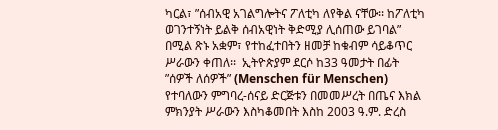ካርል፣ ”ሰብአዊ አገልግሎትና ፖለቲካ ለየቅል ናቸው፡፡ ከፖለቲካ ወገንተኝነት ይልቅ ሰብአዊነት ቅድሚያ ሊሰጠው ይገባል” በሚል ጽኑ አቋም፣ የተከፈተበትን ዘመቻ ከቁብም ሳይቆጥር ሥራውን ቀጠለ፡፡  ኢትዮጵያም ደርሶ ከ33 ዓመታት በፊት ”ሰዎች ለሰዎች” (Menschen für Menschen) የተባለውን ምግባረ-ሰናይ ድርጅቱን በመመሥረት በጤና እክል ምክንያት ሥራውን እስካቆመበት እስከ 2003 ዓ.ም. ድረስ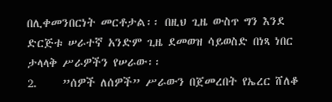በሊቀመንበርነት መርቶታል፡፡ በዚህ ጊዜ ውስጥ ግን እንደ ድርጅቱ ሠራተኛ አንድም ጊዜ ደመወዝ ሳይወስድ በነጻ ነበር ታላላቅ ሥራዎችን የሠራው፡፡
2.     ”ሰዎች ለሰዎች” ሥራውን በጀመረበት የኤረር ሸለቆ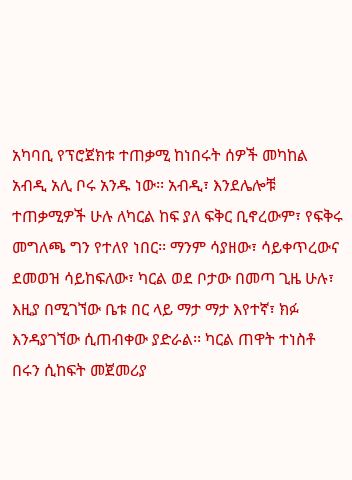አካባቢ የፕሮጀክቱ ተጠቃሚ ከነበሩት ሰዎች መካከል አብዲ አሊ ቦሩ አንዱ ነው፡፡ አብዲ፣ እንደሌሎቹ ተጠቃሚዎች ሁሉ ለካርል ከፍ ያለ ፍቅር ቢኖረውም፣ የፍቅሩ መግለጫ ግን የተለየ ነበር፡፡ ማንም ሳያዘው፣ ሳይቀጥረውና ደመወዝ ሳይከፍለው፣ ካርል ወደ ቦታው በመጣ ጊዜ ሁሉ፣ እዚያ በሚገኘው ቤቱ በር ላይ ማታ ማታ እየተኛ፣ ክፉ እንዳያገኘው ሲጠብቀው ያድራል፡፡ ካርል ጠዋት ተነስቶ በሩን ሲከፍት መጀመሪያ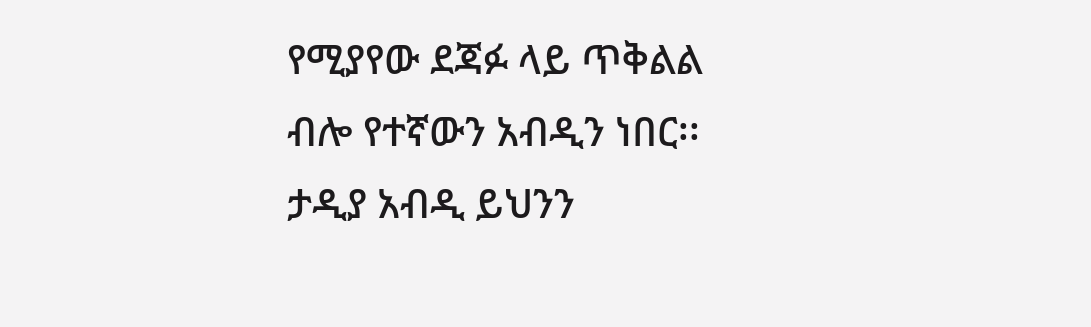የሚያየው ደጃፉ ላይ ጥቅልል ብሎ የተኛውን አብዲን ነበር፡፡ ታዲያ አብዲ ይህንን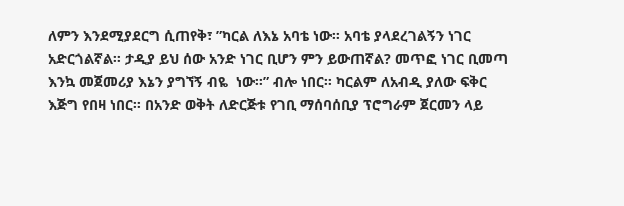ለምን እንደሚያደርግ ሲጠየቅ፣ ”ካርል ለእኔ አባቴ ነው፡፡ አባቴ ያላደረገልኝን ነገር አድርጎልኛል፡፡ ታዲያ ይህ ሰው አንድ ነገር ቢሆን ምን ይውጠኛል? መጥፎ ነገር ቢመጣ እንኳ መጀመሪያ እኔን ያግኘኝ ብዬ  ነው፡፡” ብሎ ነበር፡፡ ካርልም ለአብዲ ያለው ፍቅር እጅግ የበዛ ነበር፡፡ በአንድ ወቅት ለድርጅቱ የገቢ ማሰባሰቢያ ፕሮግራም ጀርመን ላይ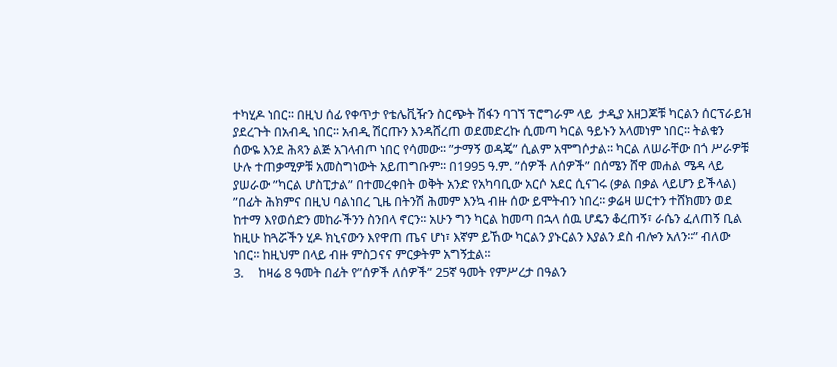ተካሂዶ ነበር፡፡ በዚህ ሰፊ የቀጥታ የቴሌቪዥን ስርጭት ሽፋን ባገኘ ፕሮግራም ላይ  ታዲያ አዘጋጆቹ ካርልን ሰርፕራይዝ ያደረጉት በአብዲ ነበር፡፡ አብዲ ሽርጡን እንዳሸረጠ ወደመድረኩ ሲመጣ ካርል ዓይኑን አላመነም ነበር፡፡ ትልቁን ሰውዬ እንደ ሕጻን ልጅ አገላብጦ ነበር የሳመው፡፡ ”ታማኝ ወዳጄ” ሲልም አሞግሶታል፡፡ ካርል ለሠራቸው በጎ ሥራዎቹ ሁሉ ተጠቃሚዎቹ አመስግነውት አይጠግቡም፡፡ በ1995 ዓ.ም. ”ሰዎች ለሰዎች” በሰሜን ሸዋ መሐል ሜዳ ላይ ያሠራው ”ካርል ሆስፒታል” በተመረቀበት ወቅት አንድ የአካባቢው አርሶ አደር ሲናገሩ (ቃል በቃል ላይሆን ይችላል) ”በፊት ሕክምና በዚህ ባልነበረ ጊዜ በትንሽ ሕመም እንኳ ብዙ ሰው ይሞትብን ነበረ፡፡ ቃሬዛ ሠርተን ተሸክመን ወደ ከተማ እየወሰድን መከራችንን ስንበላ ኖርን፡፡ አሁን ግን ካርል ከመጣ በኋላ ሰዉ ሆዴን ቆረጠኝ፣ ራሴን ፈለጠኝ ቢል ከዚሁ ከጓሯችን ሂዶ ክኒናውን እየዋጠ ጤና ሆነ፣ እኛም ይኸው ካርልን ያኑርልን እያልን ደስ ብሎን አለን፡፡” ብለው ነበር፡፡ ከዚህም በላይ ብዙ ምስጋናና ምርቃትም አግኝቷል፡፡
3.     ከዛሬ 8 ዓመት በፊት የ”ሰዎች ለሰዎች” 25ኛ ዓመት የምሥረታ በዓልን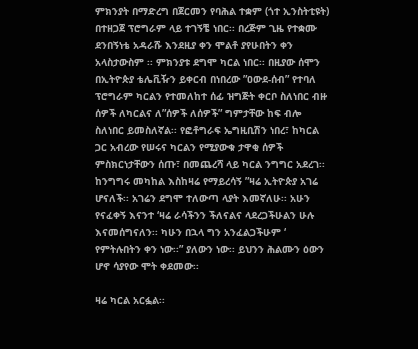ምክንያት በማድረግ በጀርመን የባሕል ተቋም (ጎተ ኢንስትቲዩት) በተዘጋጀ ፕሮግራም ላይ ተገኝቼ ነበር፡፡ በረጅም ጊዜ የተቋሙ ደንበኝነቴ አዳራሹ እንደዚያ ቀን ሞልቶ ያየሁበትን ቀን አላስታውስም ፡፡ ምክንያቱ ደግሞ ካርል ነበር፡፡ በዚያው ሰሞን በኢትዮጵያ ቴሌቪዥን ይቀርብ በነበረው ”ዐውደ-ሰብ” የተባለ ፕሮግራም ካርልን የተመለከተ ሰፊ ዝግጅት ቀርቦ ስለነበር ብዙ ሰዎች ለካርልና ለ”ሰዎች ለሰዎች” ግምታቸው ከፍ ብሎ ስለነበር ይመስለኛል፡፡ የፎቶግራፍ ኤግዚቢሽን ነበረ፣ ከካርል ጋር አብረው የሠሩና ካርልን የሚያውቁ ታዋቂ ሰዎች ምስክርነታቸውን ሰጡ፣ በመጨረሻ ላይ ካርል ንግግር አደረገ፡፡ ከንግግሩ መካከል እስከዛሬ የማይረሳኝ ”ዛሬ ኢትዮጵያ አገሬ ሆናለች፡፡ አገሬን ደግሞ ተለውጣ ላያት እመኛለሁ፡፡ አሁን የናፈቀኝ እናንተ ‘ዛሬ ራሳችንን ችለናልና ላደረጋችሁልን ሁሉ እናመሰግናለን፡፡ ካሁን በኋላ ግን አንፈልጋችሁም ‘ የምትሉበትን ቀን ነው፡፡” ያለውን ነው፡፡ ይህንን ሕልሙን ዕውን ሆኖ ሳያየው ሞት ቀደመው፡፡

ዛሬ ካርል አርፏል፡፡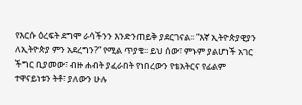የእርሱ ዕረፍት ደግሞ ራሳችንን እንድንጠይቅ ያደርገናል፡፡ ”እኛ ኢትዮጵያዊያን ለኢትዮጵያ ምን አደረግን?” የሚል ጥያቄ፡፡ ይህ ሰው፣ ምኑም ያልሆነች አገር ችግር ቢያመው፣ ብዙ ሐብት ያፈራበት የነበረውን የቴአትርና የፊልም ተዋናይነቱን ትቶ፣ ያለውን ሁሉ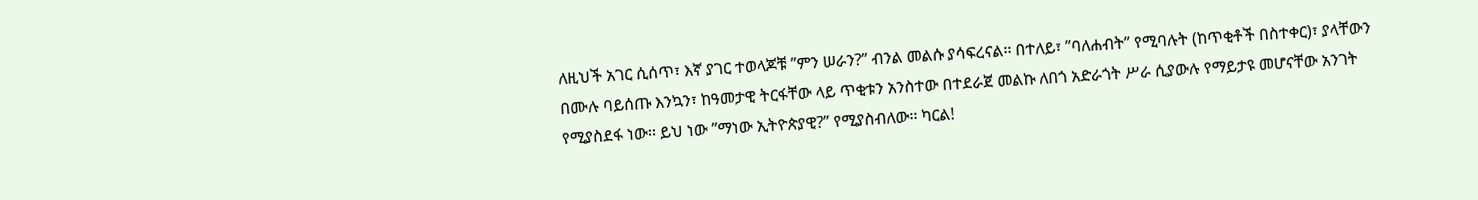ለዚህች አገር ሲሰጥ፣ እኛ ያገር ተወላጆቹ ”ምን ሠራን?” ብንል መልሱ ያሳፍረናል፡፡ በተለይ፣ ”ባለሐብት” የሚባሉት (ከጥቂቶች በስተቀር)፣ ያላቸውን በሙሉ ባይሰጡ እንኳን፣ ከዓመታዊ ትርፋቸው ላይ ጥቂቱን አንስተው በተደራጀ መልኩ ለበጎ አድራጎት ሥራ ሲያውሉ የማይታዩ መሆናቸው አንገት የሚያስደፋ ነው፡፡ ይህ ነው ”ማነው ኢትዮጵያዊ?” የሚያስብለው፡፡ ካርል!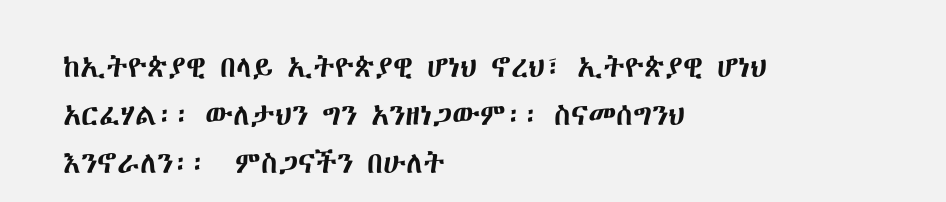ከኢትዮጵያዊ በላይ ኢትዮጵያዊ ሆነህ ኖረህ፣ ኢትዮጵያዊ ሆነህ አርፈሃል፡፡ ውለታህን ግን አንዘነጋውም፡፡ ስናመሰግንህ እንኖራለን፡፡  ምስጋናችን በሁለት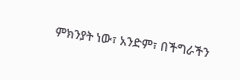ምክንያት ነው፣ አንድም፣ በችግራችን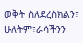ወቅት ስለደረስክልን፣ ሁለትም፣ራሳችንን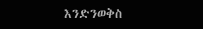እንድንወቅስ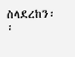ስላደረከን፡፡